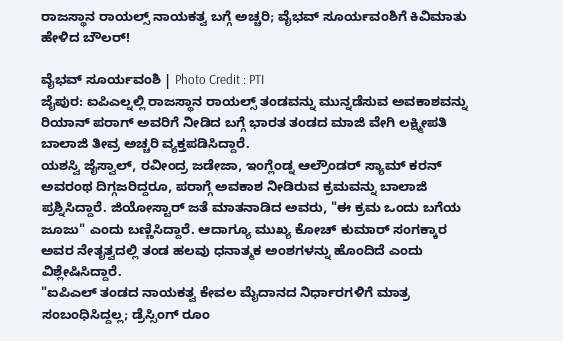ರಾಜಸ್ಥಾನ ರಾಯಲ್ಸ್ ನಾಯಕತ್ವ ಬಗ್ಗೆ ಅಚ್ಚರಿ; ವೈಭವ್ ಸೂರ್ಯವಂಶಿಗೆ ಕಿವಿಮಾತು ಹೇಳಿದ ಬೌಲರ್!

ವೈಭವ್ ಸೂರ್ಯವಂಶಿ | Photo Credit : PTI
ಜೈಪುರ: ಐಪಿಎಲ್ನಲ್ಲಿ ರಾಜಸ್ಥಾನ ರಾಯಲ್ಸ್ ತಂಡವನ್ನು ಮುನ್ನಡೆಸುವ ಅವಕಾಶವನ್ನು ರಿಯಾನ್ ಪರಾಗ್ ಅವರಿಗೆ ನೀಡಿದ ಬಗ್ಗೆ ಭಾರತ ತಂಡದ ಮಾಜಿ ವೇಗಿ ಲಕ್ಷ್ಮೀಪತಿ ಬಾಲಾಜಿ ತೀವ್ರ ಅಚ್ಚರಿ ವ್ಯಕ್ತಪಡಿಸಿದ್ದಾರೆ.
ಯಶಸ್ವಿ ಜೈಸ್ವಾಲ್, ರವೀಂದ್ರ ಜಡೇಜಾ, ಇಂಗ್ಲೆಂಡ್ನ ಆಲ್ರೌಂಡರ್ ಸ್ಯಾಮ್ ಕರನ್ ಅವರಂಥ ದಿಗ್ಗಜರಿದ್ದರೂ, ಪರಾಗ್ಗೆ ಅವಕಾಶ ನೀಡಿರುವ ಕ್ರಮವನ್ನು ಬಾಲಾಜಿ ಪ್ರಶ್ನಿಸಿದ್ದಾರೆ. ಜಿಯೋಸ್ಟಾರ್ ಜತೆ ಮಾತನಾಡಿದ ಅವರು, "ಈ ಕ್ರಮ ಒಂದು ಬಗೆಯ ಜೂಜು" ಎಂದು ಬಣ್ಣಿಸಿದ್ದಾರೆ. ಆದಾಗ್ಯೂ ಮುಖ್ಯ ಕೋಚ್ ಕುಮಾರ್ ಸಂಗಕ್ಕಾರ ಅವರ ನೇತೃತ್ವದಲ್ಲಿ ತಂಡ ಹಲವು ಧನಾತ್ಮಕ ಅಂಶಗಳನ್ನು ಹೊಂದಿದೆ ಎಂದು ವಿಶ್ಲೇಷಿಸಿದ್ದಾರೆ.
"ಐಪಿಎಲ್ ತಂಡದ ನಾಯಕತ್ವ ಕೇವಲ ಮೈದಾನದ ನಿರ್ಧಾರಗಳಿಗೆ ಮಾತ್ರ ಸಂಬಂಧಿಸಿದ್ದಲ್ಲ; ಡ್ರೆಸ್ಸಿಂಗ್ ರೂಂ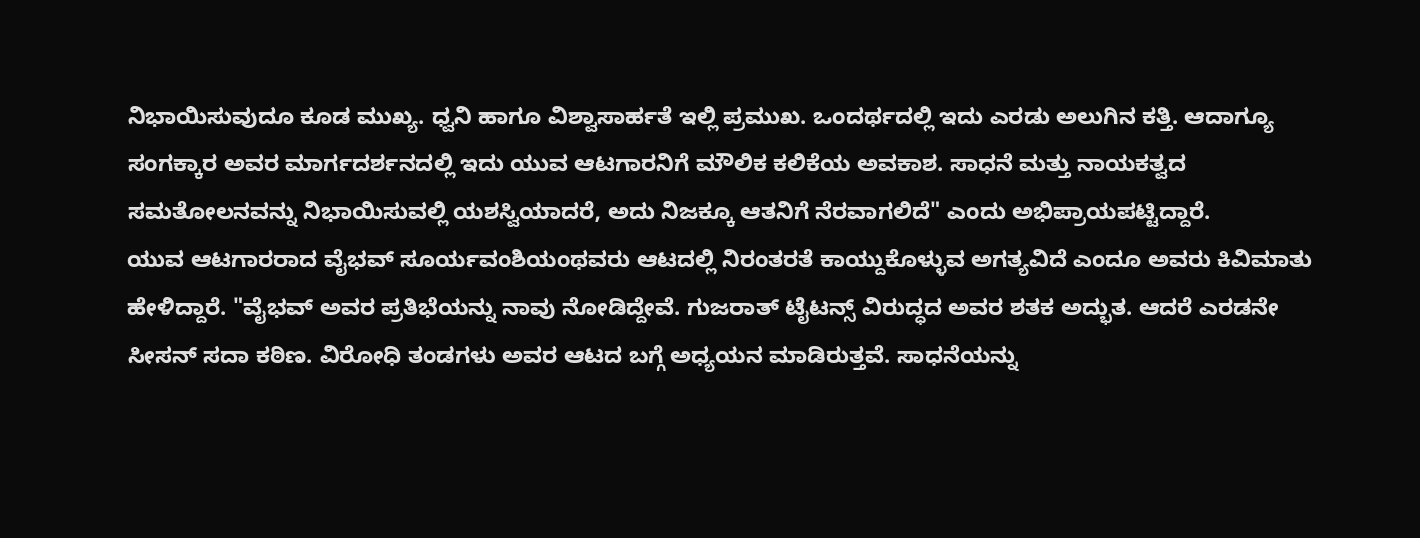ನಿಭಾಯಿಸುವುದೂ ಕೂಡ ಮುಖ್ಯ. ಧ್ವನಿ ಹಾಗೂ ವಿಶ್ವಾಸಾರ್ಹತೆ ಇಲ್ಲಿ ಪ್ರಮುಖ. ಒಂದರ್ಥದಲ್ಲಿ ಇದು ಎರಡು ಅಲುಗಿನ ಕತ್ತಿ. ಆದಾಗ್ಯೂ ಸಂಗಕ್ಕಾರ ಅವರ ಮಾರ್ಗದರ್ಶನದಲ್ಲಿ ಇದು ಯುವ ಆಟಗಾರನಿಗೆ ಮೌಲಿಕ ಕಲಿಕೆಯ ಅವಕಾಶ. ಸಾಧನೆ ಮತ್ತು ನಾಯಕತ್ವದ ಸಮತೋಲನವನ್ನು ನಿಭಾಯಿಸುವಲ್ಲಿ ಯಶಸ್ವಿಯಾದರೆ, ಅದು ನಿಜಕ್ಕೂ ಆತನಿಗೆ ನೆರವಾಗಲಿದೆ" ಎಂದು ಅಭಿಪ್ರಾಯಪಟ್ಟಿದ್ದಾರೆ.
ಯುವ ಆಟಗಾರರಾದ ವೈಭವ್ ಸೂರ್ಯವಂಶಿಯಂಥವರು ಆಟದಲ್ಲಿ ನಿರಂತರತೆ ಕಾಯ್ದುಕೊಳ್ಳುವ ಅಗತ್ಯವಿದೆ ಎಂದೂ ಅವರು ಕಿವಿಮಾತು ಹೇಳಿದ್ದಾರೆ. "ವೈಭವ್ ಅವರ ಪ್ರತಿಭೆಯನ್ನು ನಾವು ನೋಡಿದ್ದೇವೆ. ಗುಜರಾತ್ ಟೈಟನ್ಸ್ ವಿರುದ್ಧದ ಅವರ ಶತಕ ಅದ್ಭುತ. ಆದರೆ ಎರಡನೇ ಸೀಸನ್ ಸದಾ ಕಠಿಣ. ವಿರೋಧಿ ತಂಡಗಳು ಅವರ ಆಟದ ಬಗ್ಗೆ ಅಧ್ಯಯನ ಮಾಡಿರುತ್ತವೆ. ಸಾಧನೆಯನ್ನು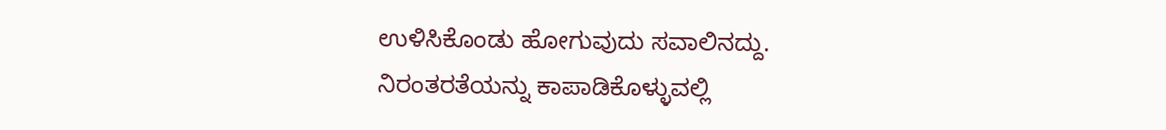ಉಳಿಸಿಕೊಂಡು ಹೋಗುವುದು ಸವಾಲಿನದ್ದು. ನಿರಂತರತೆಯನ್ನು ಕಾಪಾಡಿಕೊಳ್ಳುವಲ್ಲಿ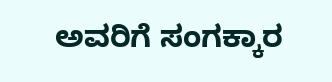ಅವರಿಗೆ ಸಂಗಕ್ಕಾರ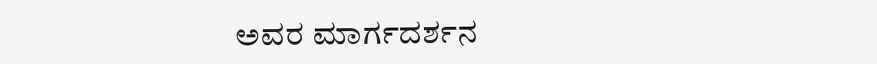ಅವರ ಮಾರ್ಗದರ್ಶನ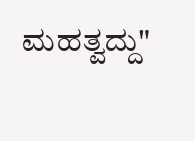ಮಹತ್ವದ್ದು"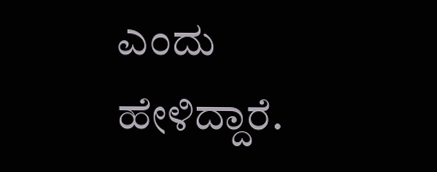ಎಂದು ಹೇಳಿದ್ದಾರೆ.